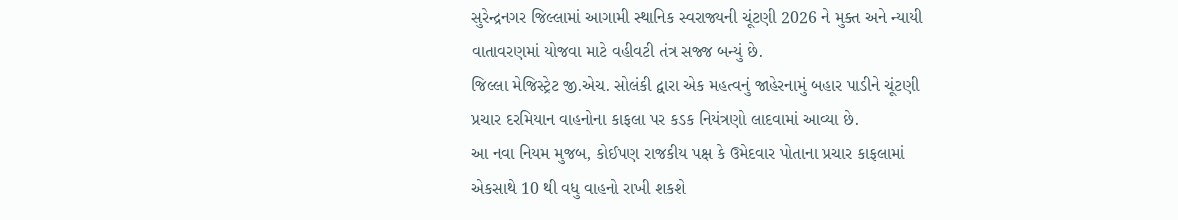સુરેન્દ્રનગર જિલ્લામાં આગામી સ્થાનિક સ્વરાજ્યની ચૂંટણી 2026 ને મુક્ત અને ન્યાયી વાતાવરણમાં યોજવા માટે વહીવટી તંત્ર સજ્જ બન્યું છે.
જિલ્લા મેજિસ્ટ્રેટ જી.એચ. સોલંકી દ્વારા એક મહત્વનું જાહેરનામું બહાર પાડીને ચૂંટણી પ્રચાર દરમિયાન વાહનોના કાફલા પર કડક નિયંત્રણો લાદવામાં આવ્યા છે.
આ નવા નિયમ મુજબ, કોઈપણ રાજકીય પક્ષ કે ઉમેદવાર પોતાના પ્રચાર કાફલામાં એકસાથે 10 થી વધુ વાહનો રાખી શકશે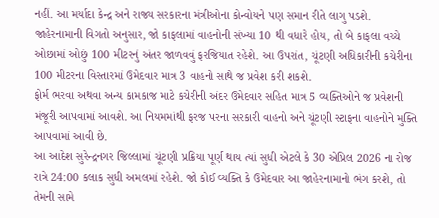નહીં. આ મર્યાદા કેન્દ્ર અને રાજ્ય સરકારના મંત્રીઓના કોન્વોયને પણ સમાન રીતે લાગુ પડશે.
જાહેરનામાની વિગતો અનુસાર, જો કાફલામાં વાહનોની સંખ્યા 10 થી વધારે હોય, તો બે કાફલા વચ્ચે ઓછામાં ઓછું 100 મીટરનું અંતર જાળવવું ફરજિયાત રહેશે. આ ઉપરાંત, ચૂંટણી અધિકારીની કચેરીના 100 મીટરના વિસ્તારમાં ઉમેદવાર માત્ર 3 વાહનો સાથે જ પ્રવેશ કરી શકશે.
ફોર્મ ભરવા અથવા અન્ય કામકાજ માટે કચેરીની અંદર ઉમેદવાર સહિત માત્ર 5 વ્યક્તિઓને જ પ્રવેશની મંજૂરી આપવામાં આવશે. આ નિયમમાંથી ફરજ પરના સરકારી વાહનો અને ચૂંટણી સ્ટાફના વાહનોને મુક્તિ આપવામાં આવી છે.
આ આદેશ સુરેન્દ્રનગર જિલ્લામાં ચૂંટણી પ્રક્રિયા પૂર્ણ થાય ત્યાં સુધી એટલે કે 30 એપ્રિલ 2026 ના રોજ રાત્રે 24:00 કલાક સુધી અમલમાં રહેશે. જો કોઈ વ્યક્તિ કે ઉમેદવાર આ જાહેરનામાનો ભંગ કરશે, તો તેમની સામે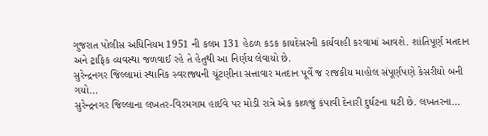ગુજરાત પોલીસ અધિનિયમ 1951 ની કલમ 131 હેઠળ કડક કાયદેસરની કાર્યવાહી કરવામાં આવશે. શાંતિપૂર્ણ મતદાન અને ટ્રાફિક વ્યવસ્થા જળવાઈ રહે તે હેતુથી આ નિર્ણય લેવાયો છે.
સુરેન્દ્રનગર જિલ્લામાં સ્થાનિક સ્વરાજ્યની ચૂંટણીના સત્તાવાર મતદાન પૂર્વે જ રાજકીય માહોલ સંપૂર્ણપણે કેસરીયો બની ગયો…
સુરેન્દ્રનગર જિલ્લાના લખતર-વિરમગામ હાઈવે પર મોડી રાત્રે એક કાળજું કંપાવી દેનારી દુર્ઘટના ઘટી છે. લખતરના…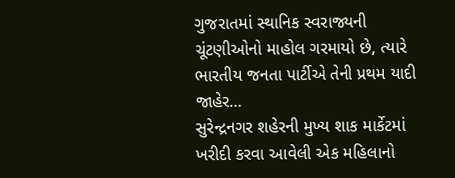ગુજરાતમાં સ્થાનિક સ્વરાજ્યની ચૂંટણીઓનો માહોલ ગરમાયો છે, ત્યારે ભારતીય જનતા પાર્ટીએ તેની પ્રથમ યાદી જાહેર…
સુરેન્દ્રનગર શહેરની મુખ્ય શાક માર્કેટમાં ખરીદી કરવા આવેલી એક મહિલાનો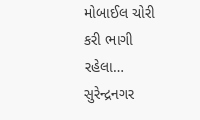મોબાઈલ ચોરી કરી ભાગી રહેલા…
સુરેન્દ્રનગર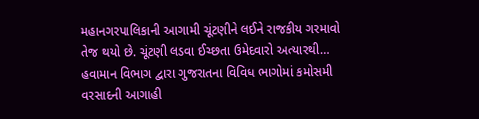મહાનગરપાલિકાની આગામી ચૂંટણીને લઈને રાજકીય ગરમાવો તેજ થયો છે. ચૂંટણી લડવા ઈચ્છતા ઉમેદવારો અત્યારથી…
હવામાન વિભાગ દ્વારા ગુજરાતના વિવિધ ભાગોમાં કમોસમી વરસાદની આગાહી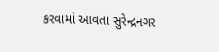કરવામાં આવતા સુરેન્દ્રનગર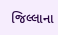જિલ્લાના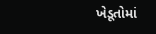ખેડૂતોમાં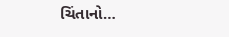ચિંતાનો…